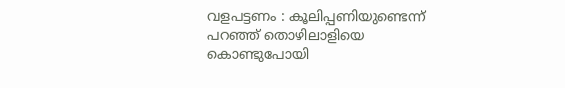വളപട്ടണം : കൂലിപ്പണിയുണ്ടെന്ന് പറഞ്ഞ് തൊഴിലാളിയെ കൊണ്ടുപോയി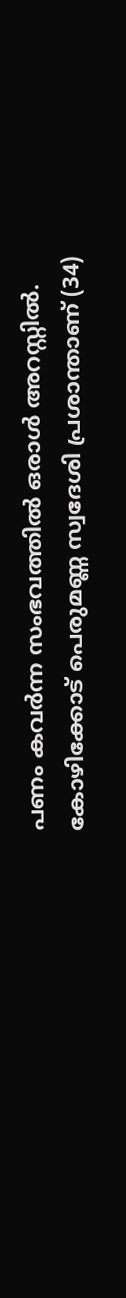പണം കവർന്ന സംഭവത്തിൽ ഒരാൾ അറസ്റ്റിൽ. കോഴിക്കോട് പെരുമണ്ണ സ്വദേശി പ്രശാന്താണ് (34)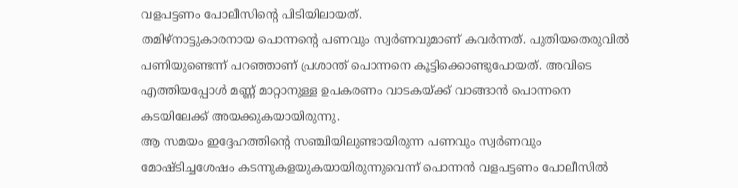വളപട്ടണം പോലീസിന്റെ പിടിയിലായത്.
തമിഴ്നാട്ടുകാരനായ പൊന്നന്റെ പണവും സ്വർണവുമാണ് കവർന്നത്. പുതിയതെരുവിൽ പണിയുണ്ടെന്ന് പറഞ്ഞാണ് പ്രശാന്ത് പൊന്നനെ കൂട്ടിക്കൊണ്ടുപോയത്. അവിടെ എത്തിയപ്പോൾ മണ്ണ് മാറ്റാനുള്ള ഉപകരണം വാടകയ്ക്ക് വാങ്ങാൻ പൊന്നനെ കടയിലേക്ക് അയക്കുകയായിരുന്നു.
ആ സമയം ഇദ്ദേഹത്തിന്റെ സഞ്ചിയിലുണ്ടായിരുന്ന പണവും സ്വർണവും മോഷ്ടിച്ചശേഷം കടന്നുകളയുകയായിരുന്നുവെന്ന് പൊന്നൻ വളപട്ടണം പോലീസിൽ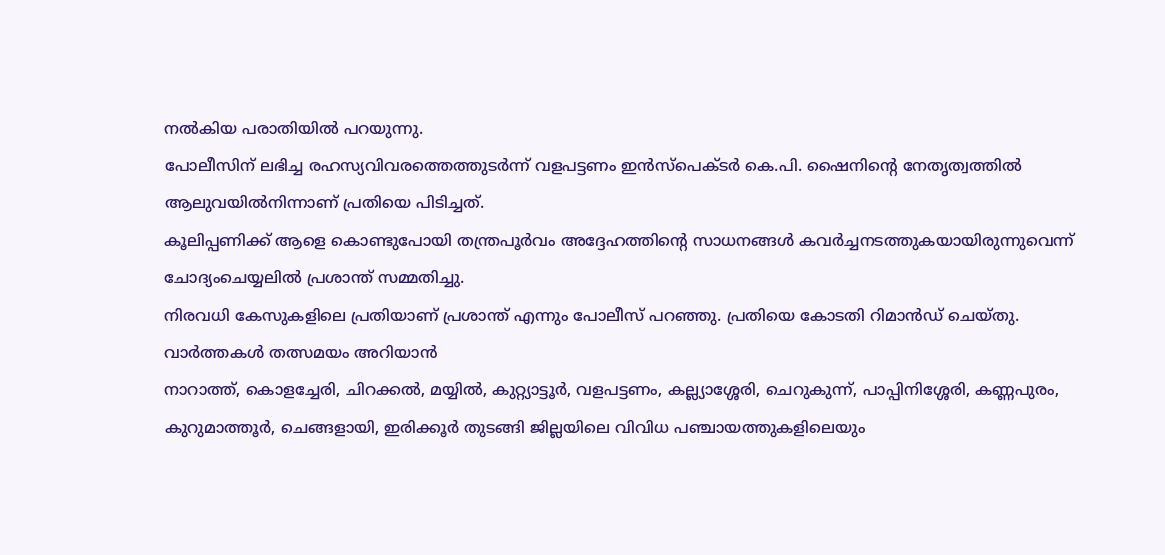നൽകിയ പരാതിയിൽ പറയുന്നു.
പോലീസിന് ലഭിച്ച രഹസ്യവിവരത്തെത്തുടർന്ന് വളപട്ടണം ഇൻസ്പെക്ടർ കെ.പി. ഷൈനിന്റെ നേതൃത്വത്തിൽ ആലുവയിൽനിന്നാണ് പ്രതിയെ പിടിച്ചത്.
കൂലിപ്പണിക്ക് ആളെ കൊണ്ടുപോയി തന്ത്രപൂർവം അദ്ദേഹത്തിന്റെ സാധനങ്ങൾ കവർച്ചനടത്തുകയായിരുന്നുവെന്ന് ചോദ്യംചെയ്യലിൽ പ്രശാന്ത് സമ്മതിച്ചു.
നിരവധി കേസുകളിലെ പ്രതിയാണ് പ്രശാന്ത് എന്നും പോലീസ് പറഞ്ഞു. പ്രതിയെ കോടതി റിമാൻഡ് ചെയ്തു.
വാർത്തകൾ തത്സമയം അറിയാൻ
നാറാത്ത്, കൊളച്ചേരി, ചിറക്കൽ, മയ്യിൽ, കുറ്റ്യാട്ടൂർ, വളപട്ടണം, കല്ല്യാശ്ശേരി, ചെറുകുന്ന്, പാപ്പിനിശ്ശേരി, കണ്ണപുരം, കുറുമാത്തൂർ, ചെങ്ങളായി, ഇരിക്കൂർ തുടങ്ങി ജില്ലയിലെ വിവിധ പഞ്ചായത്തുകളിലെയും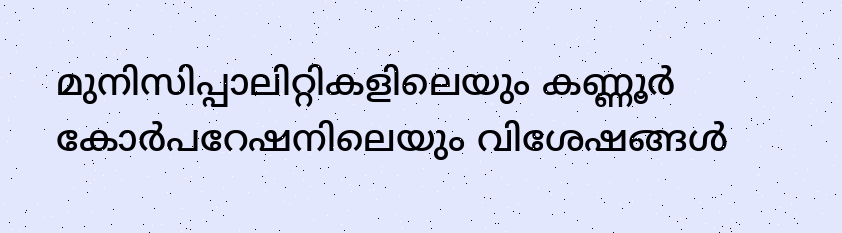മുനിസിപ്പാലിറ്റികളിലെയും കണ്ണൂർ കോർപറേഷനിലെയും വിശേഷങ്ങൾ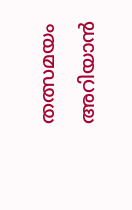തത്സമയം അറിയാൻ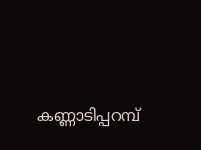കണ്ണാടിപ്പറമ്പ്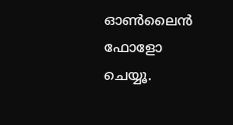ഓൺലൈൻ ഫോളോ ചെയ്യൂ.